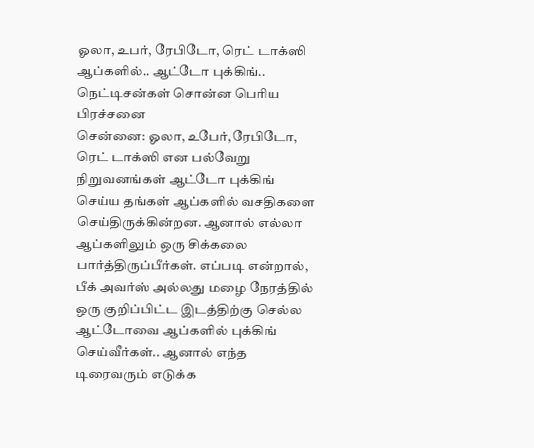ஓலா, உபர், ரேபிடோ, ரெட் டாக்ஸி ஆப்களில்.. ஆட்டோ புக்கிங்.. நெட்டிசன்கள் சொன்ன பெரிய பிரச்சனை
சென்னை: ஓலா, உபேர்,ரேபிடோ, ரெட் டாக்ஸி என பல்வேறு நிறுவனங்கள் ஆட்டோ புக்கிங் செய்ய தங்கள் ஆப்களில் வசதிகளை செய்திருக்கின்றன. ஆனால் எல்லா ஆப்களிலும் ஒரு சிக்கலை பார்த்திருப்பீர்கள். எப்படி என்றால், பீக் அவர்ஸ் அல்லது மழை நேரத்தில் ஒரு குறிப்பிட்ட இடத்திற்கு செல்ல ஆட்டோவை ஆப்களில் புக்கிங் செய்வீர்கள்.. ஆனால் எந்த டிரைவரும் எடுக்க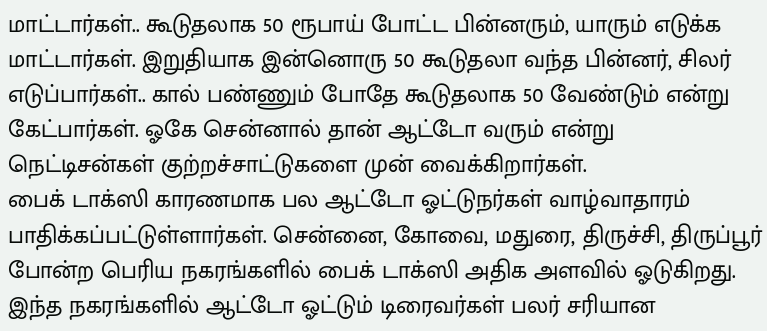மாட்டார்கள்.. கூடுதலாக 50 ரூபாய் போட்ட பின்னரும், யாரும் எடுக்க மாட்டார்கள். இறுதியாக இன்னொரு 50 கூடுதலா வந்த பின்னர், சிலர் எடுப்பார்கள்.. கால் பண்ணும் போதே கூடுதலாக 50 வேண்டும் என்று கேட்பார்கள். ஓகே சென்னால் தான் ஆட்டோ வரும் என்று நெட்டிசன்கள் குற்றச்சாட்டுகளை முன் வைக்கிறார்கள்.
பைக் டாக்ஸி காரணமாக பல ஆட்டோ ஓட்டுநர்கள் வாழ்வாதாரம் பாதிக்கப்பட்டுள்ளார்கள். சென்னை, கோவை, மதுரை, திருச்சி, திருப்பூர் போன்ற பெரிய நகரங்களில் பைக் டாக்ஸி அதிக அளவில் ஓடுகிறது. இந்த நகரங்களில் ஆட்டோ ஓட்டும் டிரைவர்கள் பலர் சரியான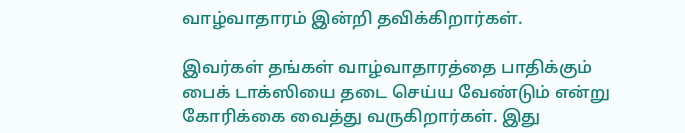வாழ்வாதாரம் இன்றி தவிக்கிறார்கள்.

இவர்கள் தங்கள் வாழ்வாதாரத்தை பாதிக்கும் பைக் டாக்ஸியை தடை செய்ய வேண்டும் என்று கோரிக்கை வைத்து வருகிறார்கள். இது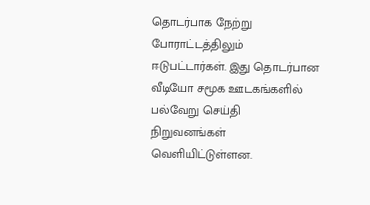தொடர்பாக நேற்று போராட்டத்திலும் ஈடுபட்டார்கள். இது தொடர்பான வீடியோ சமூக ஊடகங்களில் பல்வேறு செய்தி நிறுவனங்கள் வெளியிட்டுள்ளன.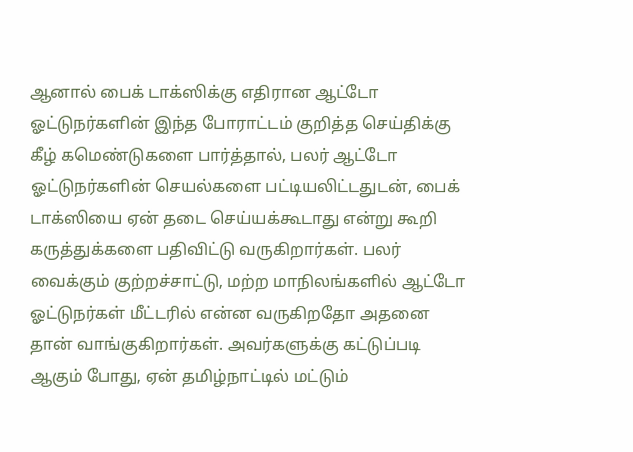ஆனால் பைக் டாக்ஸிக்கு எதிரான ஆட்டோ ஓட்டுநர்களின் இந்த போராட்டம் குறித்த செய்திக்கு கீழ் கமெண்டுகளை பார்த்தால், பலர் ஆட்டோ ஓட்டுநர்களின் செயல்களை பட்டியலிட்டதுடன், பைக் டாக்ஸியை ஏன் தடை செய்யக்கூடாது என்று கூறி கருத்துக்களை பதிவிட்டு வருகிறார்கள். பலர் வைக்கும் குற்றச்சாட்டு, மற்ற மாநிலங்களில் ஆட்டோ ஓட்டுநர்கள் மீட்டரில் என்ன வருகிறதோ அதனை தான் வாங்குகிறார்கள். அவர்களுக்கு கட்டுப்படி ஆகும் போது, ஏன் தமிழ்நாட்டில் மட்டும்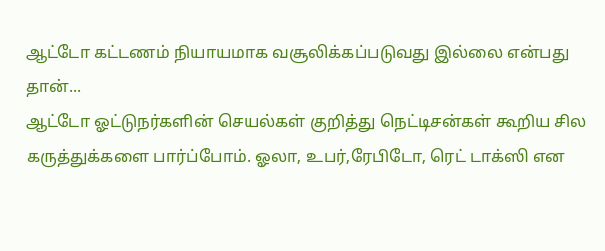ஆட்டோ கட்டணம் நியாயமாக வசூலிக்கப்படுவது இல்லை என்பது தான்...
ஆட்டோ ஓட்டுநர்களின் செயல்கள் குறித்து நெட்டிசன்கள் கூறிய சில கருத்துக்களை பார்ப்போம். ஓலா, உபர்,ரேபிடோ, ரெட் டாக்ஸி என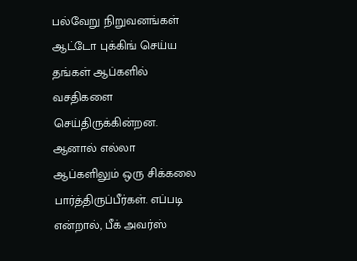பல்வேறு நிறுவனங்கள் ஆட்டோ புக்கிங் செய்ய தங்கள் ஆப்களில் வசதிகளை செய்திருக்கின்றன. ஆனால் எல்லா ஆப்களிலும் ஒரு சிக்கலை பார்த்திருப்பீர்கள். எப்படி என்றால், பீக் அவர்ஸ்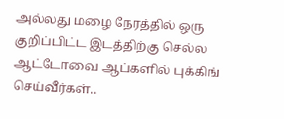அல்லது மழை நேரத்தில் ஒரு குறிப்பிட்ட இடத்திற்கு செல்ல ஆட்டோவை ஆப்களில் புக்கிங் செய்வீர்கள்..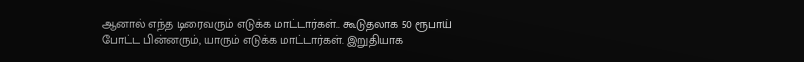ஆனால் எந்த டிரைவரும் எடுக்க மாட்டார்கள்.. கூடுதலாக 50 ரூபாய் போட்ட பின்னரும், யாரும் எடுக்க மாட்டார்கள். இறுதியாக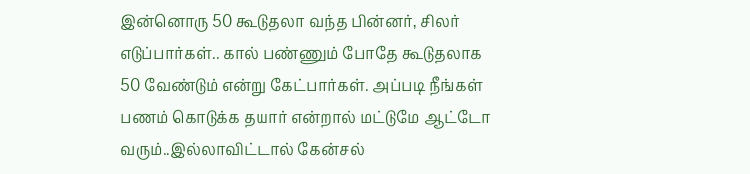இன்னொரு 50 கூடுதலா வந்த பின்னர், சிலர் எடுப்பார்கள்.. கால் பண்ணும் போதே கூடுதலாக 50 வேண்டும் என்று கேட்பார்கள். அப்படி நீங்கள் பணம் கொடுக்க தயார் என்றால் மட்டுமே ஆட்டோ வரும்..இல்லாவிட்டால் கேன்சல்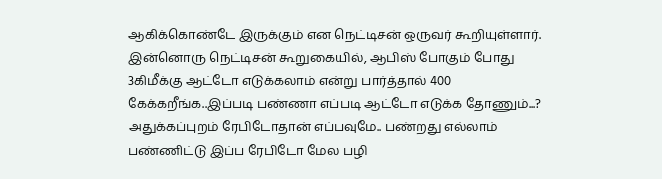ஆகிக்கொண்டே இருக்கும் என நெட்டிசன் ஒருவர் கூறியுள்ளார்.
இன்னொரு நெட்டிசன் கூறுகையில், ஆபிஸ் போகும் போது 3கிமீக்கு ஆட்டோ எடுக்கலாம் என்று பார்த்தால் 400 கேக்கறீங்க..இப்படி பண்ணா எப்படி ஆட்டோ எடுக்க தோணும்...? அதுக்கப்புறம் ரேபிடோதான் எப்பவுமே.. பண்றது எல்லாம் பண்ணிட்டு இப்ப ரேபிடோ மேல பழி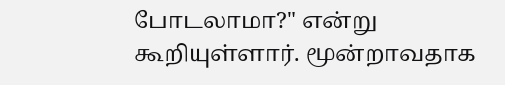போடலாமா?" என்று கூறியுள்ளார். மூன்றாவதாக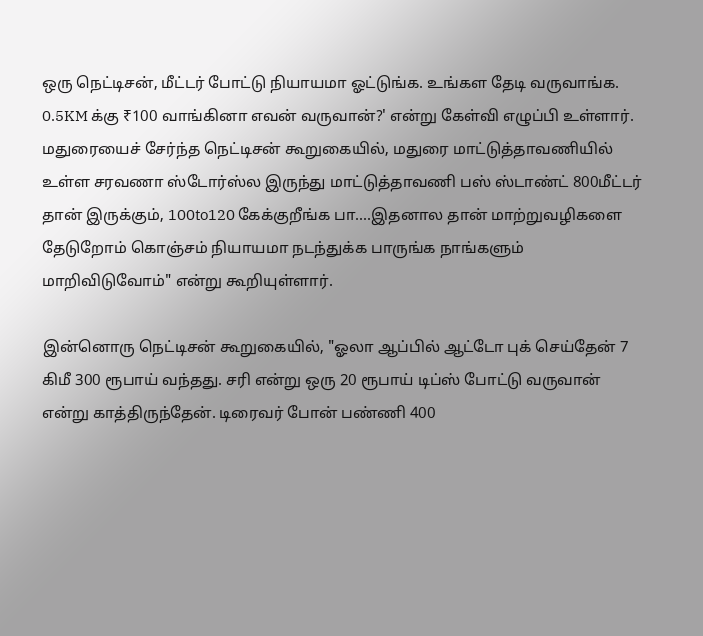ஒரு நெட்டிசன், மீட்டர் போட்டு நியாயமா ஓட்டுங்க. உங்கள தேடி வருவாங்க.
0.5KM க்கு ₹100 வாங்கினா எவன் வருவான்?' என்று கேள்வி எழுப்பி உள்ளார்.
மதுரையைச் சேர்ந்த நெட்டிசன் கூறுகையில், மதுரை மாட்டுத்தாவணியில் உள்ள சரவணா ஸ்டோர்ஸ்ல இருந்து மாட்டுத்தாவணி பஸ் ஸ்டாண்ட் 800மீட்டர் தான் இருக்கும், 100to120 கேக்குறீங்க பா....இதனால தான் மாற்றுவழிகளை தேடுறோம் கொஞ்சம் நியாயமா நடந்துக்க பாருங்க நாங்களும் மாறிவிடுவோம்" என்று கூறியுள்ளார்.

இன்னொரு நெட்டிசன் கூறுகையில், "ஓலா ஆப்பில் ஆட்டோ புக் செய்தேன் 7 கிமீ 300 ரூபாய் வந்தது. சரி என்று ஒரு 20 ரூபாய் டிப்ஸ் போட்டு வருவான் என்று காத்திருந்தேன். டிரைவர் போன் பண்ணி 400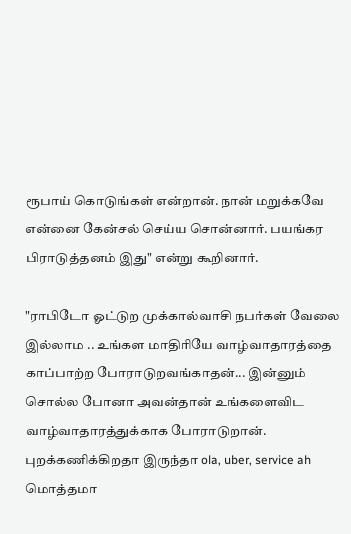ரூபாய் கொடுங்கள் என்றான். நான் மறுக்கவே என்னை கேன்சல் செய்ய சொன்னார். பயங்கர பிராடுத்தனம் இது" என்று கூறினார்.

"ராபிடோ ஓட்டுற முக்கால்வாசி நபர்கள் வேலை இல்லாம .. உங்கள மாதிரியே வாழ்வாதாரத்தை காப்பாற்ற போராடுறவங்காதன்... இன்னும் சொல்ல போனா அவன்தான் உங்களைவிட வாழ்வாதாரத்துக்காக போராடுறான். புறக்கணிக்கிறதா இருந்தா ola, uber, service ah மொத்தமா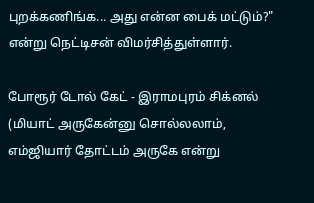புறக்கணிங்க... அது என்ன பைக் மட்டும்?" என்று நெட்டிசன் விமர்சித்துள்ளார்.

போரூர் டோல் கேட் - இராமபுரம் சிக்னல் (மியாட் அருகேன்னு சொல்லலாம், எம்ஜியார் தோட்டம் அருகே என்று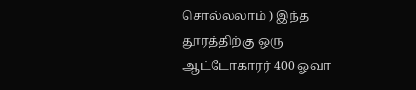சொல்லலாம் ) இந்த தூரத்திற்கு ஒரு ஆட்டோகாரர் 400 ஓவா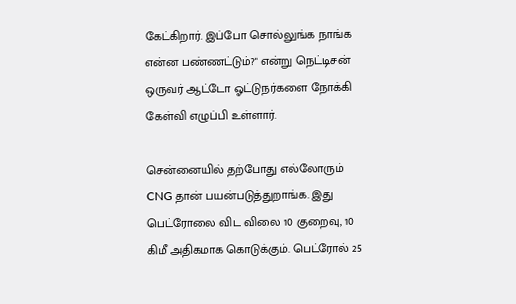கேட்கிறார். இப்போ சொல்லுங்க நாங்க என்ன பண்ணட்டும்?" என்று நெட்டிசன் ஒருவர் ஆட்டோ ஓட்டுநர்களை நோக்கி கேள்வி எழுப்பி உள்ளார்.

சென்னையில் தற்போது எல்லோரும் CNG தான் பயன்படுத்துறாங்க. இது பெட்ரோலை விட விலை 10 குறைவு, 10 கிமீ அதிகமாக கொடுக்கும். பெட்ரோல் 25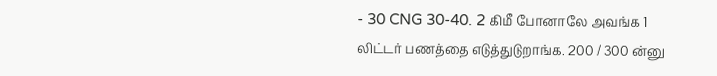- 30 CNG 30-40. 2 கிமீ போனாலே அவங்க 1 லிட்டர் பணத்தை எடுத்துடுறாங்க. 200 / 300 ன்னு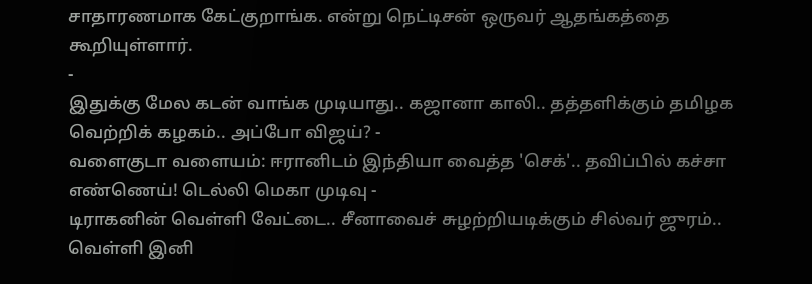சாதாரணமாக கேட்குறாங்க. என்று நெட்டிசன் ஒருவர் ஆதங்கத்தை கூறியுள்ளார்.
-
இதுக்கு மேல கடன் வாங்க முடியாது.. கஜானா காலி.. தத்தளிக்கும் தமிழக வெற்றிக் கழகம்.. அப்போ விஜய்? -
வளைகுடா வளையம்: ஈரானிடம் இந்தியா வைத்த 'செக்'.. தவிப்பில் கச்சா எண்ணெய்! டெல்லி மெகா முடிவு -
டிராகனின் வெள்ளி வேட்டை.. சீனாவைச் சுழற்றியடிக்கும் சில்வர் ஜுரம்.. வெள்ளி இனி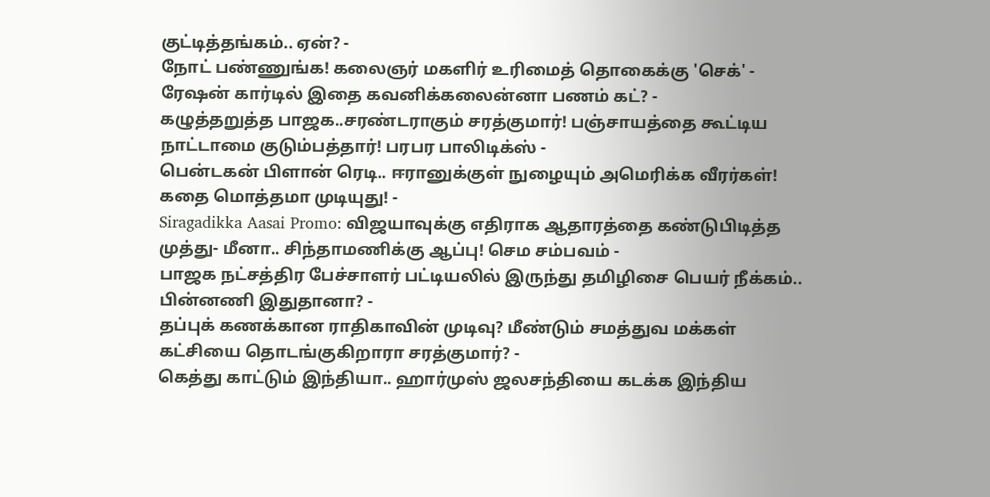குட்டித்தங்கம்.. ஏன்? -
நோட் பண்ணுங்க! கலைஞர் மகளிர் உரிமைத் தொகைக்கு 'செக்' - ரேஷன் கார்டில் இதை கவனிக்கலைன்னா பணம் கட்? -
கழுத்தறுத்த பாஜக..சரண்டராகும் சரத்குமார்! பஞ்சாயத்தை கூட்டிய நாட்டாமை குடும்பத்தார்! பரபர பாலிடிக்ஸ் -
பென்டகன் பிளான் ரெடி.. ஈரானுக்குள் நுழையும் அமெரிக்க வீரர்கள்! கதை மொத்தமா முடியுது! -
Siragadikka Aasai Promo: விஜயாவுக்கு எதிராக ஆதாரத்தை கண்டுபிடித்த முத்து- மீனா.. சிந்தாமணிக்கு ஆப்பு! செம சம்பவம் -
பாஜக நட்சத்திர பேச்சாளர் பட்டியலில் இருந்து தமிழிசை பெயர் நீக்கம்.. பின்னணி இதுதானா? -
தப்புக் கணக்கான ராதிகாவின் முடிவு? மீண்டும் சமத்துவ மக்கள் கட்சியை தொடங்குகிறாரா சரத்குமார்? -
கெத்து காட்டும் இந்தியா.. ஹார்முஸ் ஜலசந்தியை கடக்க இந்திய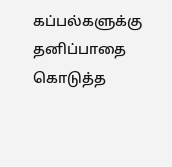கப்பல்களுக்கு தனிப்பாதை கொடுத்த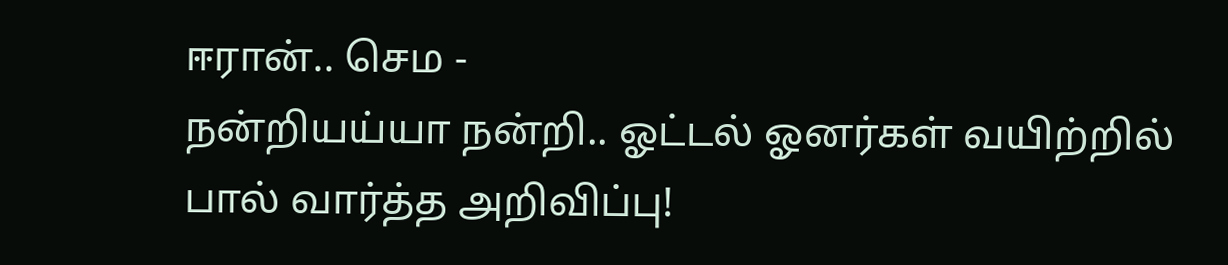ஈரான்.. செம -
நன்றியய்யா நன்றி.. ஓட்டல் ஓனர்கள் வயிற்றில் பால் வார்த்த அறிவிப்பு!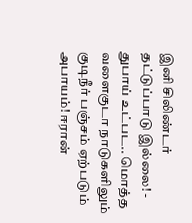இனி சிலிண்டர் தட்டுப்பாடு இல்லை! -
துபாய் உட்பட.. மொத்த வளைகுடா நாடுகளிலும் குடிநீர் பஞ்சம் ஏற்படும் அபாயம்! ஈரான்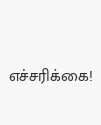எச்சரிக்கை!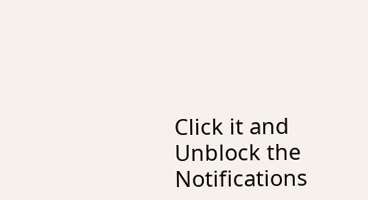Click it and Unblock the Notifications